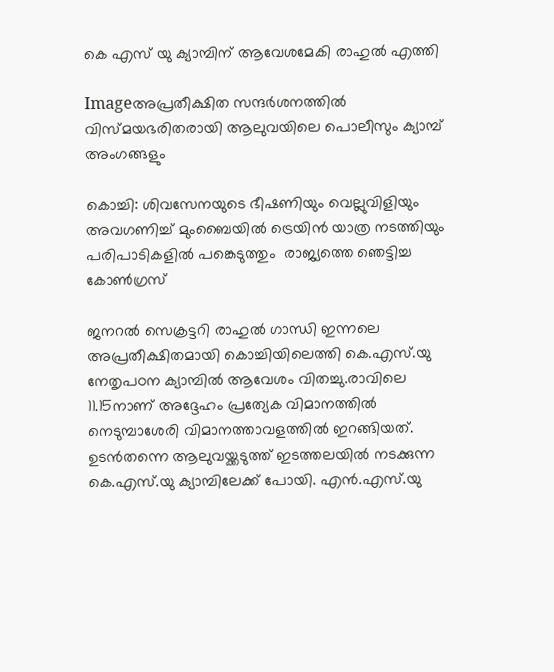കെ എസ്‌ യു ക്യാമ്പിന്‌ ആവേശമേകി രാഹുല്‍ എത്തി

Imageഅപ്രതീക്ഷിത സന്ദര്‍ശനത്തില്‍ വിസ്മയഭരിതരായി ആലുവയിലെ പൊലീസും ക്യാമ്പ്‌ അംഗങ്ങളും

കൊച്ചി: ശിവസേനയുടെ ഭീഷണിയും വെല്ലുവിളിയും അവഗണിച്ച്‌ മുംബൈയില്‍ ട്രെയിന്‍ യാത്ര നടത്തിയും പരിപാടികളില്‍ പങ്കെടുത്തും  രാജ്യത്തെ ഞെട്ടിച്ച കോണ്‍ഗ്രസ്‌

ജനറല്‍ സെക്രട്ടറി രാഹുല്‍ ഗാന്ധി ഇന്നലെ അപ്രതീക്ഷിതമായി കൊച്ചിയിലെത്തി കെ.എസ്‌.യു നേതൃപഠന ക്യാമ്പില്‍ ആവേശം വിതച്ചു.രാവിലെ 11.15നാണ്‌ അദ്ദേഹം പ്രത്യേക വിമാനത്തില്‍ നെടുമ്പാശേരി വിമാനത്താവളത്തില്‍ ഇറങ്ങിയത്‌. ഉടന്‍തന്നെ ആലുവയ്ക്കടുത്ത്‌ ഇടത്തലയില്‍ നടക്കുന്ന കെ.എസ്‌.യു ക്യാമ്പിലേക്ക്‌ പോയി. എന്‍.എസ്‌.യു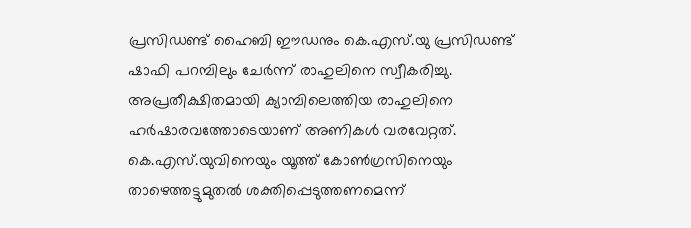പ്രസിഡണ്ട്‌ ഹൈബി ഈഡനും കെ.എസ്‌.യു പ്രസിഡണ്ട്‌ ഷാഫി പറമ്പിലും ചേര്‍ന്ന്‌ രാഹുലിനെ സ്വീകരിച്ചു. അപ്രതീക്ഷിതമായി ക്യാമ്പിലെത്തിയ രാഹുലിനെ ഹര്‍ഷാരവത്തോടെയാണ്‌ അണികള്‍ വരവേറ്റത്‌. കെ.എസ്‌.യുവിനെയും യൂത്ത്‌ കോണ്‍ഗ്രസിനെയും താഴെത്തട്ടുമുതല്‍ ശക്തിപ്പെടുത്തണമെന്ന്‌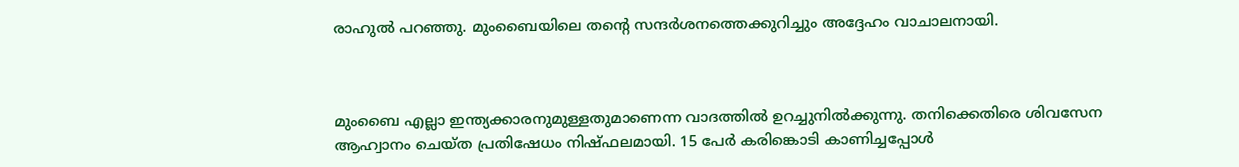രാഹുല്‍ പറഞ്ഞു. മുംബൈയിലെ തന്റെ സന്ദര്‍ശനത്തെക്കുറിച്ചും അദ്ദേഹം വാചാലനായി.



മുംബൈ എല്ലാ ഇന്ത്യക്കാരനുമുള്ളതുമാണെന്ന വാദത്തില്‍ ഉറച്ചുനില്‍ക്കുന്നു. തനിക്കെതിരെ ശിവസേന ആഹ്വാനം ചെയ്ത പ്രതിഷേധം നിഷ്ഫലമായി. 15 പേര്‍ കരിങ്കൊടി കാണിച്ചപ്പോള്‍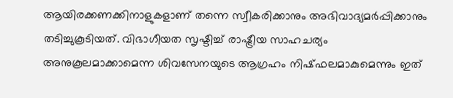ആയിരക്കണക്കിനാളുകളാണ്‌ തന്നെ സ്വീകരിക്കാനും അഭിവാദ്യമര്‍പ്പിക്കാനും തടിച്ചുകൂടിയത്‌. വിഭാഗീയത സൃഷ്ടിച്ച്‌ രാഷ്ട്രീയ സാഹചര്യം അനുകൂലമാക്കാമെന്ന ശിവസേനയുടെ ആഗ്രഹം നിഷ്ഫലമാകുമെന്നും ഇത്‌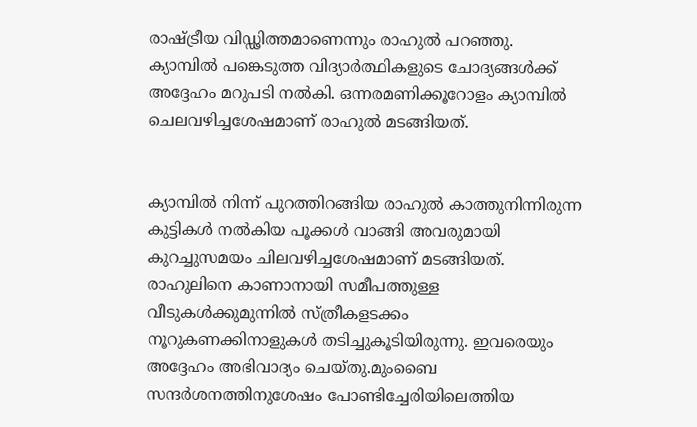രാഷ്ട്രീയ വിഡ്ഢിത്തമാണെന്നും രാഹുല്‍ പറഞ്ഞു. ക്യാമ്പില്‍ പങ്കെടുത്ത വിദ്യാര്‍ത്ഥികളുടെ ചോദ്യങ്ങള്‍ക്ക്‌ അദ്ദേഹം മറുപടി നല്‍കി. ഒന്നരമണിക്കൂറോളം ക്യാമ്പില്‍ ചെലവഴിച്ചശേഷമാണ്‌ രാഹുല്‍ മടങ്ങിയത്‌.


ക്യാമ്പില്‍ നിന്ന്‌ പുറത്തിറങ്ങിയ രാഹുല്‍ കാത്തുനിന്നിരുന്ന കുട്ടികള്‍ നല്‍കിയ പൂക്കള്‍ വാങ്ങി അവരുമായി കുറച്ചുസമയം ചിലവഴിച്ചശേഷമാണ്‌ മടങ്ങിയത്‌. രാഹുലിനെ കാണാനായി സമീപത്തുള്ള വീടുകള്‍ക്കുമുന്നില്‍ സ്ത്രീകളടക്കം നൂറുകണക്കിനാളുകള്‍ തടിച്ചുകൂടിയിരുന്നു. ഇവരെയും അദ്ദേഹം അഭിവാദ്യം ചെയ്തു.മുംബൈ സന്ദര്‍ശനത്തിനുശേഷം പോണ്ടിച്ചേരിയിലെത്തിയ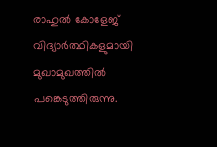രാഹുല്‍ കോളേജ്‌ വിദ്യാര്‍ത്ഥികളുമായി മുഖാമുഖത്തില്‍ പങ്കെടുത്തിരുന്നു.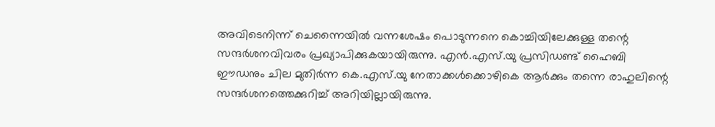അവിടെനിന്ന്‌ ചെന്നൈയില്‍ വന്നശേഷം പൊടുന്നനെ കൊച്ചിയിലേക്കുള്ള തന്റെ സന്ദര്‍ശനവിവരം പ്രഖ്യാപിക്കുകയായിരുന്നു. എന്‍.എസ്‌.യു പ്രസിഡണ്ട്‌ ഹൈബി ഈഡനും ചില മുതിര്‍ന്ന കെ.എസ്‌.യു നേതാക്കള്‍ക്കൊഴികെ ആര്‍ക്കും തന്നെ രാഹുലിന്റെ സന്ദര്‍ശനത്തെക്കുറിച്ച്‌ അറിയില്ലായിരുന്നു.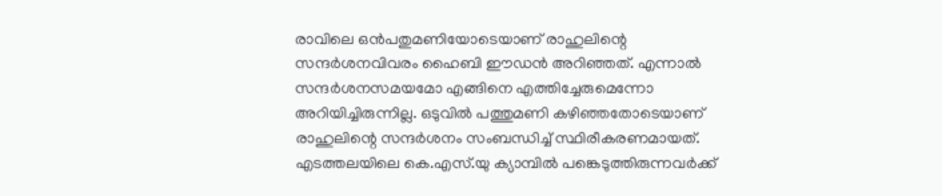രാവിലെ ഒന്‍പതുമണിയോടെയാണ്‌ രാഹുലിന്റെ സന്ദര്‍ശനവിവരം ഹൈബി ഈഡന്‍ അറിഞ്ഞത്‌. എന്നാല്‍ സന്ദര്‍ശനസമയമോ എങ്ങിനെ എത്തിച്ചേരുമെന്നോ അറിയിച്ചിരുന്നില്ല. ഒടുവില്‍ പത്തുമണി കഴിഞ്ഞതോടെയാണ്‌ രാഹുലിന്റെ സന്ദര്‍ശനം സംബന്ധിച്ച്‌ സ്ഥിരീകരണമായത്‌. എടത്തലയിലെ കെ.എസ്‌.യു ക്യാമ്പില്‍ പങ്കെടുത്തിരുന്നവര്‍ക്ക്‌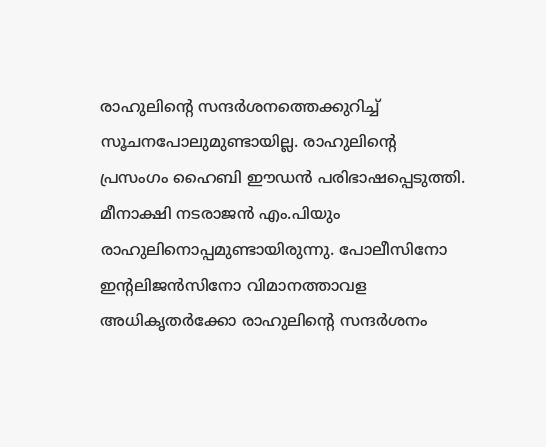രാഹുലിന്റെ സന്ദര്‍ശനത്തെക്കുറിച്ച്‌ സൂചനപോലുമുണ്ടായില്ല. രാഹുലിന്റെ പ്രസംഗം ഹൈബി ഈഡന്‍ പരിഭാഷപ്പെടുത്തി. മീനാക്ഷി നടരാജന്‍ എം.പിയും രാഹുലിനൊപ്പമുണ്ടായിരുന്നു. പോലീസിനോ ഇന്റലിജന്‍സിനോ വിമാനത്താവള അധികൃതര്‍ക്കോ രാഹുലിന്റെ സന്ദര്‍ശനം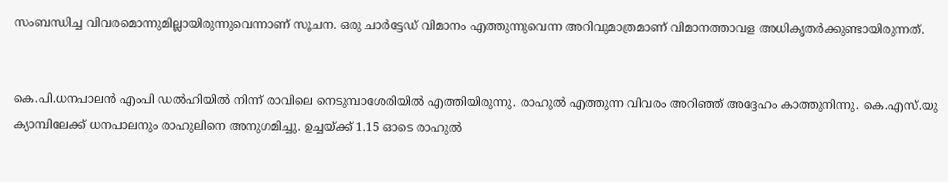സംബന്ധിച്ച വിവരമൊന്നുമില്ലായിരുന്നുവെന്നാണ്‌ സൂചന. ഒരു ചാര്‍ട്ടേഡ്‌ വിമാനം എത്തുന്നുവെന്ന അറിവുമാത്രമാണ്‌ വിമാനത്താവള അധികൃതര്‍ക്കുണ്ടായിരുന്നത്‌.


കെ.പി.ധനപാലന്‍ എംപി ഡല്‍ഹിയില്‍ നിന്ന്‌ രാവിലെ നെടുമ്പാശേരിയില്‍ എത്തിയിരുന്നു. രാഹുല്‍ എത്തുന്ന വിവരം അറിഞ്ഞ്‌ അദ്ദേഹം കാത്തുനിന്നു. കെ.എസ്‌.യു ക്യാമ്പിലേക്ക്‌ ധനപാലനും രാഹുലിനെ അനുഗമിച്ചു. ഉച്ചയ്ക്ക്‌ 1.15 ഓടെ രാഹുല്‍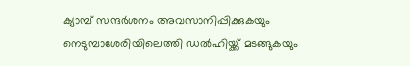ക്യാമ്പ്‌ സന്ദര്‍ശനം അവസാനിപ്പിക്കുകയും നെടുമ്പാശേരിയിലെത്തി ഡല്‍ഹിയ്ക്ക്‌ മടങ്ങുകയും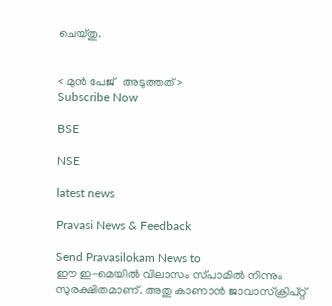ചെയ്തു.


< മുന്‍ പേജ്‌   അടുത്തത് >
Subscribe Now

BSE

NSE

latest news

Pravasi News & Feedback

Send Pravasilokam News to
ഈ ഇ-മെയില്‍ വിലാസം സ്‌പാമില്‍ നിന്നും സുരക്ഷിതമാണ്‌. അതു കാണാന്‍ ജാവാസ്ക്രിപ്റ്റ്‌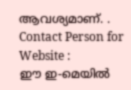ആവശ്യമാണ്‌. .
Contact Person for Website :
ഈ ഇ-മെയില്‍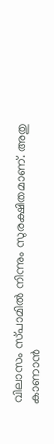വിലാസം സ്‌പാമില്‍ നിന്നും സുരക്ഷിതമാണ്‌. അതു കാണാന്‍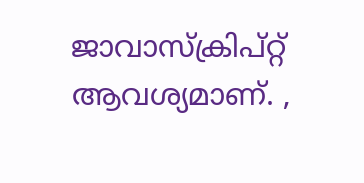ജാവാസ്ക്രിപ്റ്റ്‌ ആവശ്യമാണ്‌. ,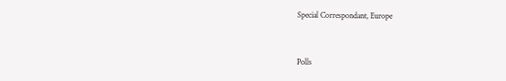Special Correspondant, Europe


Polls